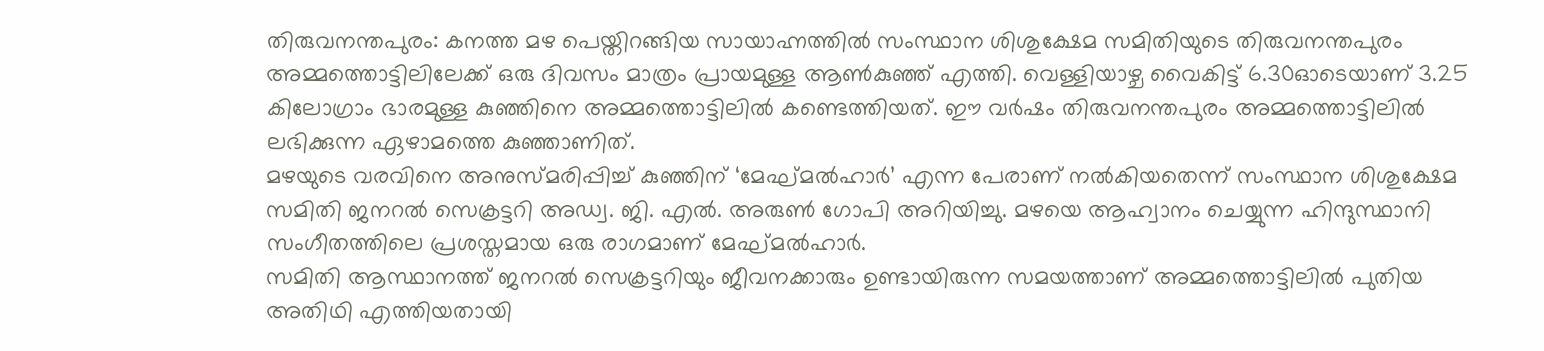തിരുവനന്തപുരം: കനത്ത മഴ പെയ്തിറങ്ങിയ സായാഹ്നത്തിൽ സംസ്ഥാന ശിശുക്ഷേമ സമിതിയുടെ തിരുവനന്തപുരം അമ്മത്തൊട്ടിലിലേക്ക് ഒരു ദിവസം മാത്രം പ്രായമുള്ള ആൺകുഞ്ഞ് എത്തി. വെള്ളിയാഴ്ച വൈകിട്ട് 6.30ഓടെയാണ് 3.25 കിലോഗ്രാം ഭാരമുള്ള കുഞ്ഞിനെ അമ്മത്തൊട്ടിലിൽ കണ്ടെത്തിയത്. ഈ വർഷം തിരുവനന്തപുരം അമ്മത്തൊട്ടിലിൽ ലഭിക്കുന്ന ഏഴാമത്തെ കുഞ്ഞാണിത്.
മഴയുടെ വരവിനെ അനുസ്മരിപ്പിച്ച് കുഞ്ഞിന് ‘മേഘ്മൽഹാർ’ എന്ന പേരാണ് നൽകിയതെന്ന് സംസ്ഥാന ശിശുക്ഷേമ സമിതി ജനറൽ സെക്രട്ടറി അഡ്വ. ജി. എൽ. അരുൺ ഗോപി അറിയിച്ചു. മഴയെ ആഹ്വാനം ചെയ്യുന്ന ഹിന്ദുസ്ഥാനി സംഗീതത്തിലെ പ്രശസ്തമായ ഒരു രാഗമാണ് മേഘ്മൽഹാർ.
സമിതി ആസ്ഥാനത്ത് ജനറൽ സെക്രട്ടറിയും ജീവനക്കാരും ഉണ്ടായിരുന്ന സമയത്താണ് അമ്മത്തൊട്ടിലിൽ പുതിയ അതിഥി എത്തിയതായി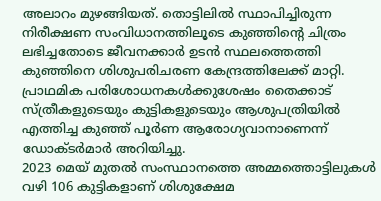അലാറം മുഴങ്ങിയത്. തൊട്ടിലിൽ സ്ഥാപിച്ചിരുന്ന നിരീക്ഷണ സംവിധാനത്തിലൂടെ കുഞ്ഞിന്റെ ചിത്രം ലഭിച്ചതോടെ ജീവനക്കാർ ഉടൻ സ്ഥലത്തെത്തി കുഞ്ഞിനെ ശിശുപരിചരണ കേന്ദ്രത്തിലേക്ക് മാറ്റി. പ്രാഥമിക പരിശോധനകൾക്കുശേഷം തൈക്കാട് സ്ത്രീകളുടെയും കുട്ടികളുടെയും ആശുപത്രിയിൽ എത്തിച്ച കുഞ്ഞ് പൂർണ ആരോഗ്യവാനാണെന്ന് ഡോക്ടർമാർ അറിയിച്ചു.
2023 മെയ് മുതൽ സംസ്ഥാനത്തെ അമ്മത്തൊട്ടിലുകൾ വഴി 106 കുട്ടികളാണ് ശിശുക്ഷേമ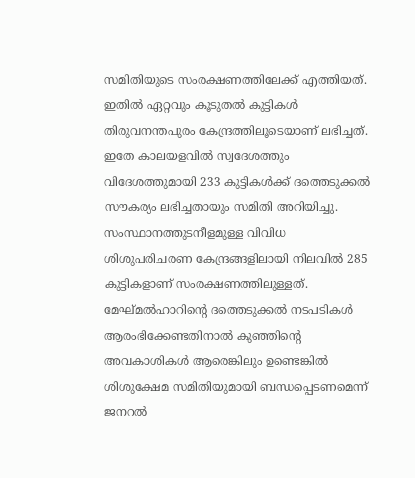സമിതിയുടെ സംരക്ഷണത്തിലേക്ക് എത്തിയത്. ഇതിൽ ഏറ്റവും കൂടുതൽ കുട്ടികൾ തിരുവനന്തപുരം കേന്ദ്രത്തിലൂടെയാണ് ലഭിച്ചത്. ഇതേ കാലയളവിൽ സ്വദേശത്തും വിദേശത്തുമായി 233 കുട്ടികൾക്ക് ദത്തെടുക്കൽ സൗകര്യം ലഭിച്ചതായും സമിതി അറിയിച്ചു.
സംസ്ഥാനത്തുടനീളമുള്ള വിവിധ ശിശുപരിചരണ കേന്ദ്രങ്ങളിലായി നിലവിൽ 285 കുട്ടികളാണ് സംരക്ഷണത്തിലുള്ളത്. മേഘ്മൽഹാറിന്റെ ദത്തെടുക്കൽ നടപടികൾ ആരംഭിക്കേണ്ടതിനാൽ കുഞ്ഞിന്റെ അവകാശികൾ ആരെങ്കിലും ഉണ്ടെങ്കിൽ ശിശുക്ഷേമ സമിതിയുമായി ബന്ധപ്പെടണമെന്ന് ജനറൽ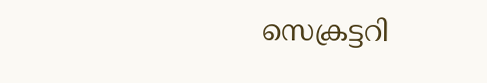സെക്രട്ടറി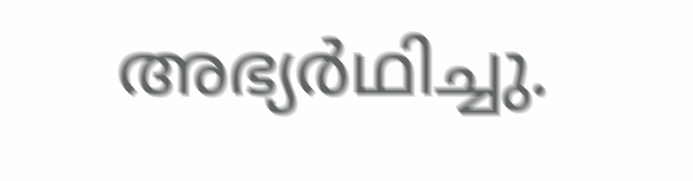അഭ്യർഥിച്ചു.